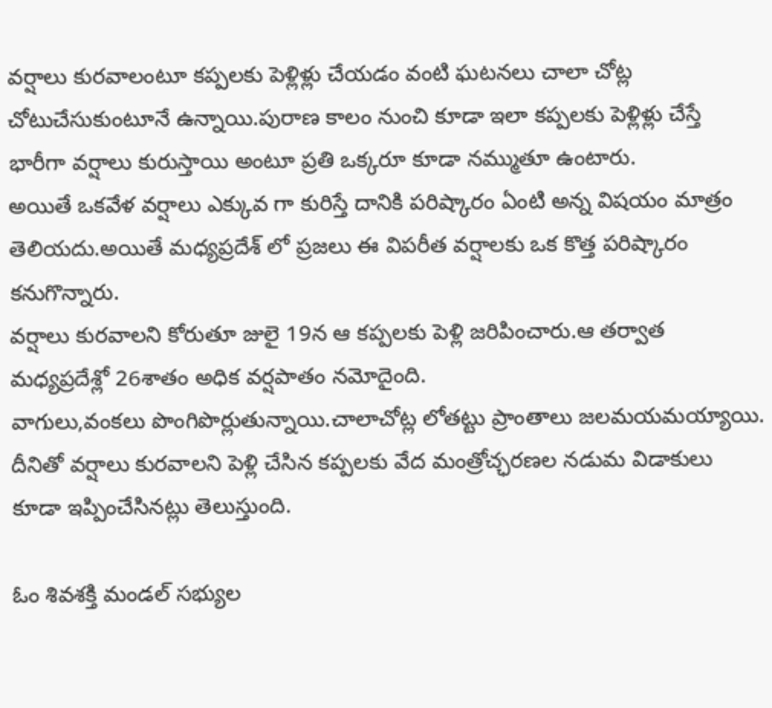వర్షాలు కురవాలంటూ కప్పలకు పెళ్లిళ్లు చేయడం వంటి ఘటనలు చాలా చోట్ల చోటుచేసుకుంటూనే ఉన్నాయి.పురాణ కాలం నుంచి కూడా ఇలా కప్పలకు పెళ్లిళ్లు చేస్తే భారీగా వర్షాలు కురుస్తాయి అంటూ ప్రతి ఒక్కరూ కూడా నమ్ముతూ ఉంటారు.
అయితే ఒకవేళ వర్షాలు ఎక్కువ గా కురిస్తే దానికి పరిష్కారం ఏంటి అన్న విషయం మాత్రం తెలియదు.అయితే మధ్యప్రదేశ్ లో ప్రజలు ఈ విపరీత వర్షాలకు ఒక కొత్త పరిష్కారం కనుగొన్నారు.
వర్షాలు కురవాలని కోరుతూ జులై 19న ఆ కప్పలకు పెళ్లి జరిపించారు.ఆ తర్వాత మధ్యప్రదేశ్లో 26శాతం అధిక వర్షపాతం నమోదైంది.
వాగులు,వంకలు పొంగిపొర్లుతున్నాయి.చాలాచోట్ల లోతట్టు ప్రాంతాలు జలమయమయ్యాయి.
దీనితో వర్షాలు కురవాలని పెళ్లి చేసిన కప్పలకు వేద మంత్రోచ్ఛరణల నడుమ విడాకులు కూడా ఇప్పించేసినట్లు తెలుస్తుంది.

ఓం శివశక్తి మండల్ సభ్యుల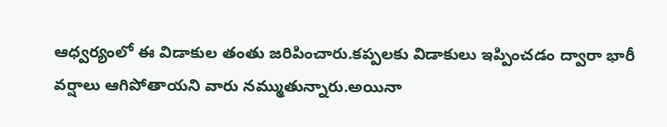ఆధ్వర్యంలో ఈ విడాకుల తంతు జరిపించారు.కప్పలకు విడాకులు ఇప్పించడం ద్వారా భారీ వర్షాలు ఆగిపోతాయని వారు నమ్ముతున్నారు.అయినా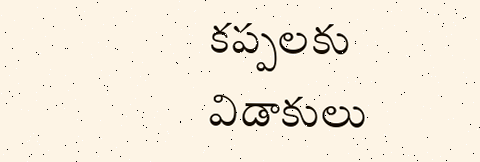కప్పలకు విడాకులు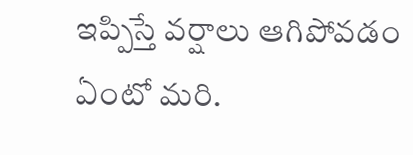ఇప్పిస్తే వర్షాలు ఆగిపోవడం ఏంటో మరి.